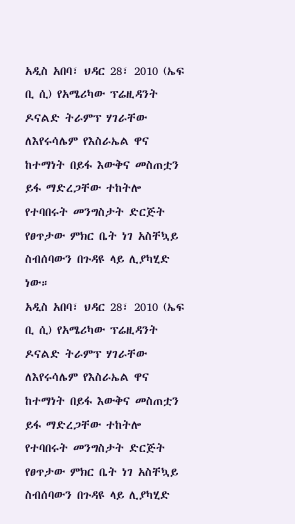አዲስ አበባ፣ ህዳር 28፣ 2010 (ኤፍ ቢ ሲ) የአሜሪካው ፕሬዚዳንት ዶናልድ ትራምፕ ሃገራቸው ለእየሩሳሌም የእስራኤል ዋና ከተማነት በይፋ እውቅና መስጠቷን ይፋ ማድረጋቸው ተከትሎ የተባበሩት መንግስታት ድርጅት የፀጥታው ምክር ቤት ነገ አስቸኳይ ስብሰባውን በጉዳዩ ላይ ሊያካሂድ ነው።
አዲስ አበባ፣ ህዳር 28፣ 2010 (ኤፍ ቢ ሲ) የአሜሪካው ፕሬዚዳንት ዶናልድ ትራምፕ ሃገራቸው ለእየሩሳሌም የእስራኤል ዋና ከተማነት በይፋ እውቅና መስጠቷን ይፋ ማድረጋቸው ተከትሎ የተባበሩት መንግስታት ድርጅት የፀጥታው ምክር ቤት ነገ አስቸኳይ ስብሰባውን በጉዳዩ ላይ ሊያካሂድ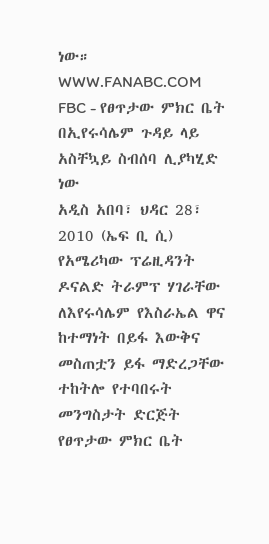ነው።
WWW.FANABC.COM
FBC - የፀጥታው ምክር ቤት በኢየሩሳሌም ጉዳይ ላይ አስቸኳይ ስብሰባ ሊያካሂድ ነው
አዲስ አበባ፣ ህዳር 28፣ 2010 (ኤፍ ቢ ሲ) የአሜሪካው ፕሬዚዳንት ዶናልድ ትራምፕ ሃገራቸው ለእየሩሳሌም የእስራኤል ዋና ከተማነት በይፋ እውቅና መስጠቷን ይፋ ማድረጋቸው ተከትሎ የተባበሩት መንግስታት ድርጅት የፀጥታው ምክር ቤት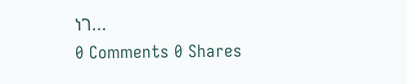ነገ...
0 Comments 0 Shares